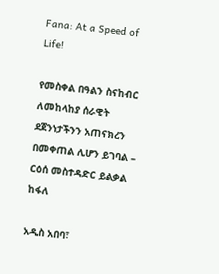Fana: At a Speed of Life!

የመስቀል በዓልን ስናከብር ለመከላከያ ሰራዊት ደጀንነታችንን አጠናክረን በመቀጠል ሊሆን ይገባል – ርዕሰ መስተዳድር ይልቃል ከፋለ

አዲስ አበባ፣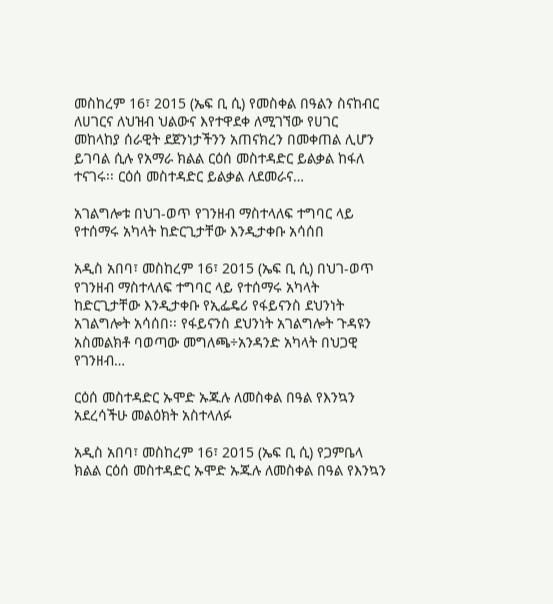መስከረም 16፣ 2015 (ኤፍ ቢ ሲ) የመስቀል በዓልን ስናከብር ለሀገርና ለህዝብ ህልውና እየተዋደቀ ለሚገኘው የሀገር መከላከያ ሰራዊት ደጀንነታችንን አጠናክረን በመቀጠል ሊሆን ይገባል ሲሉ የአማራ ክልል ርዕሰ መስተዳድር ይልቃል ከፋለ ተናገሩ፡፡ ርዕሰ መስተዳድር ይልቃል ለደመራና…

አገልግሎቱ በህገ-ወጥ የገንዘብ ማስተላለፍ ተግባር ላይ የተሰማሩ አካላት ከድርጊታቸው እንዲታቀቡ አሳሰበ

አዲስ አበባ፣ መስከረም 16፣ 2015 (ኤፍ ቢ ሲ) በህገ-ወጥ የገንዘብ ማስተላለፍ ተግባር ላይ የተሰማሩ አካላት ከድርጊታቸው እንዲታቀቡ የኢፌዴሪ የፋይናንስ ደህንነት አገልግሎት አሳሰበ፡፡ የፋይናንስ ደህንነት አገልግሎት ጉዳዩን አስመልክቶ ባወጣው መግለጫ÷አንዳንድ አካላት በህጋዊ የገንዘብ…

ርዕሰ መስተዳድር ኡሞድ ኡጁሉ ለመስቀል በዓል የእንኳን አደረሳችሁ መልዕክት አስተላለፉ

አዲስ አበባ፣ መስከረም 16፣ 2015 (ኤፍ ቢ ሲ) የጋምቤላ ክልል ርዕሰ መስተዳድር ኡሞድ ኡጁሉ ለመስቀል በዓል የእንኳን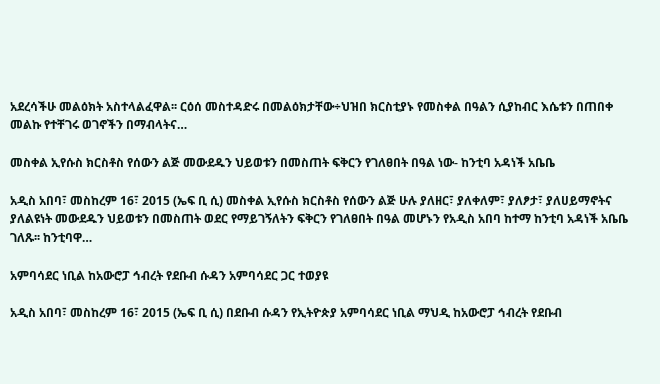አደረሳችሁ መልዕክት አስተላልፈዋል፡፡ ርዕሰ መስተዳድሩ በመልዕክታቸው÷ህዝበ ክርስቲያኑ የመስቀል በዓልን ሲያከብር እሴቱን በጠበቀ መልኩ የተቸገሩ ወገኖችን በማብላትና…

መስቀል ኢየሱስ ክርስቶስ የሰውን ልጅ መውደዱን ህይወቱን በመስጠት ፍቅርን የገለፀበት በዓል ነው- ከንቲባ አዳነች አቤቤ

አዲስ አበባ፣ መስከረም 16፣ 2015 (ኤፍ ቢ ሲ) መስቀል ኢየሱስ ክርስቶስ የሰውን ልጅ ሁሉ ያለዘር፣ ያለቀለም፣ ያለፆታ፣ ያለሀይማኖትና ያለልዩነት መውደዱን ህይወቱን በመስጠት ወደር የማይገኝለትን ፍቅርን የገለፀበት በዓል መሆኑን የአዲስ አበባ ከተማ ከንቲባ አዳነች አቤቤ ገለጹ፡፡ ከንቲባዋ…

አምባሳደር ነቢል ከአውሮፓ ኅብረት የደቡብ ሱዳን አምባሳደር ጋር ተወያዩ

አዲስ አበባ፣ መስከረም 16፣ 2015 (ኤፍ ቢ ሲ) በደቡብ ሱዳን የኢትዮጵያ አምባሳደር ነቢል ማህዲ ከአውሮፓ ኅብረት የደቡብ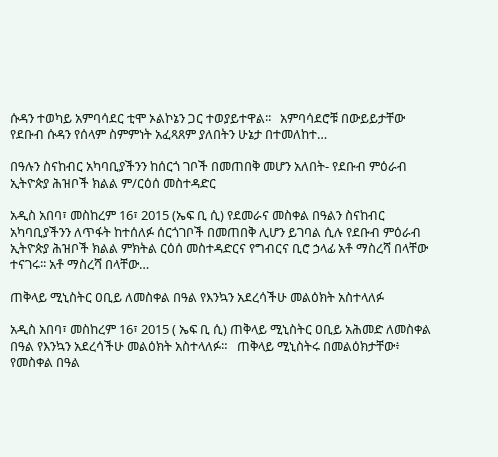ሱዳን ተወካይ አምባሳደር ቲሞ ኦልኮኔን ጋር ተወያይተዋል፡፡   አምባሳደሮቹ በውይይታቸው የደቡብ ሱዳን የሰላም ስምምነት አፈጻጸም ያለበትን ሁኔታ በተመለከተ…

በዓሉን ስናከብር አካባቢያችንን ከሰርጎ ገቦች በመጠበቅ መሆን አለበት- የደቡብ ምዕራብ ኢትዮጵያ ሕዝቦች ክልል ም/ርዕሰ መስተዳድር

አዲስ አበባ፣ መስከረም 16፣ 2015 (ኤፍ ቢ ሲ) የደመራና መስቀል በዓልን ስናከብር አካባቢያችንን ለጥፋት ከተሰለፉ ሰርጎገቦች በመጠበቅ ሊሆን ይገባል ሲሉ የደቡብ ምዕራብ ኢትዮጵያ ሕዝቦች ክልል ምክትል ርዕሰ መስተዳድርና የግብርና ቢሮ ኃላፊ አቶ ማስረሻ በላቸው ተናገሩ፡፡ አቶ ማስረሻ በላቸው…

ጠቅላይ ሚኒስትር ዐቢይ ለመስቀል በዓል የእንኳን አደረሳችሁ መልዕክት አስተላለፉ

አዲስ አበባ፣ መስከረም 16፣ 2015 ( ኤፍ ቢ ሲ) ጠቅላይ ሚኒስትር ዐቢይ አሕመድ ለመስቀል በዓል የእንኳን አደረሳችሁ መልዕክት አስተላለፉ።   ጠቅላይ ሚኒስትሩ በመልዕክታቸው፥ የመስቀል በዓል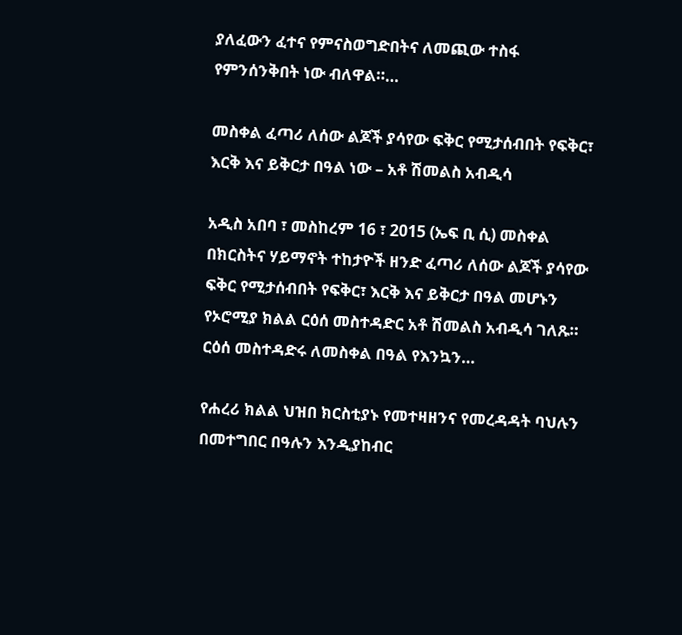ያለፈውን ፈተና የምናስወግድበትና ለመጪው ተስፋ የምንሰንቅበት ነው ብለዋል።…

መስቀል ፈጣሪ ለሰው ልጆች ያሳየው ፍቅር የሚታሰብበት የፍቅር፣ እርቅ እና ይቅርታ በዓል ነው – አቶ ሽመልስ አብዲሳ

አዲስ አበባ ፣ መስከረም 16 ፣ 2015 (ኤፍ ቢ ሲ) መስቀል በክርስትና ሃይማኖት ተከታዮች ዘንድ ፈጣሪ ለሰው ልጆች ያሳየው ፍቅር የሚታሰብበት የፍቅር፣ እርቅ እና ይቅርታ በዓል መሆኑን የኦሮሚያ ክልል ርዕሰ መስተዳድር አቶ ሽመልስ አብዲሳ ገለጹ። ርዕሰ መስተዳድሩ ለመስቀል በዓል የእንኳን…

የሐረሪ ክልል ህዝበ ክርስቲያኑ የመተዛዘንና የመረዳዳት ባህሉን በመተግበር በዓሉን እንዲያከብር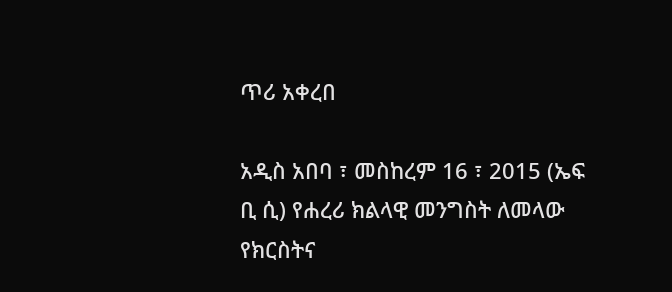ጥሪ አቀረበ

አዲስ አበባ ፣ መስከረም 16 ፣ 2015 (ኤፍ ቢ ሲ) የሐረሪ ክልላዊ መንግስት ለመላው የክርስትና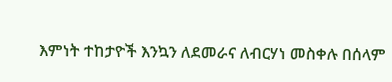እምነት ተከታዮች እንኳን ለደመራና ለብርሃነ መስቀሉ በሰላም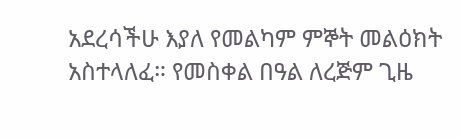አደረሳችሁ እያለ የመልካም ምኞት መልዕክት አስተላለፈ። የመስቀል በዓል ለረጅም ጊዜ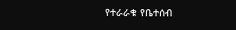የተራራቁ የቤተሰብ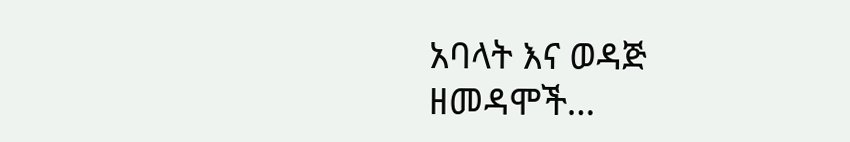አባላት እና ወዳጅ ዘመዳሞች…